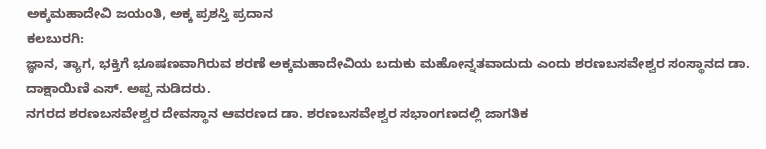ಅಕ್ಕಮಹಾದೇವಿ ಜಯಂತಿ, ಅಕ್ಕ ಪ್ರಶಸ್ತಿ ಪ್ರದಾನ
ಕಲಬುರಗಿ:
ಜ್ಞಾನ, ತ್ಯಾಗ, ಭಕ್ತಿಗೆ ಭೂಷಣವಾಗಿರುವ ಶರಣೆ ಅಕ್ಕಮಹಾದೇವಿಯ ಬದುಕು ಮಹೋನ್ನತವಾದುದು ಎಂದು ಶರಣಬಸವೇಶ್ವರ ಸಂಸ್ಥಾನದ ಡಾ. ದಾಕ್ಷಾಯಿಣಿ ಎಸ್. ಅಪ್ಪ ನುಡಿದರು.
ನಗರದ ಶರಣಬಸವೇಶ್ವರ ದೇವಸ್ಥಾನ ಆವರಣದ ಡಾ. ಶರಣಬಸವೇಶ್ವರ ಸಭಾಂಗಣದಲ್ಲಿ ಜಾಗತಿಕ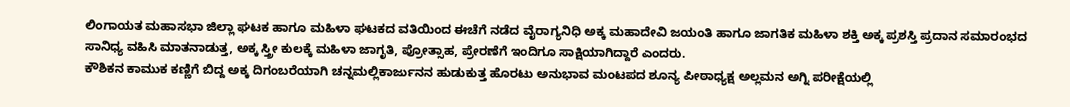ಲಿಂಗಾಯತ ಮಹಾಸಭಾ ಜಿಲ್ಲಾ ಘಟಕ ಹಾಗೂ ಮಹಿಳಾ ಘಟಕದ ವತಿಯಿಂದ ಈಚೆಗೆ ನಡೆದ ವೈರಾಗ್ಯನಿಧಿ ಅಕ್ಕ ಮಹಾದೇವಿ ಜಯಂತಿ ಹಾಗೂ ಜಾಗತಿಕ ಮಹಿಳಾ ಶಕ್ತಿ ಅಕ್ಕ ಪ್ರಶಸ್ತಿ ಪ್ರದಾನ ಸಮಾರಂಭದ ಸಾನಿಧ್ಯ ವಹಿಸಿ ಮಾತನಾಡುತ್ತ, ಅಕ್ಕ ಸ್ತ್ರೀ ಕುಲಕ್ಕೆ ಮಹಿಳಾ ಜಾಗೃತಿ, ಪ್ರೋತ್ಸಾಹ, ಪ್ರೇರಣೆಗೆ ಇಂದಿಗೂ ಸಾಕ್ಷಿಯಾಗಿದ್ದಾರೆ ಎಂದರು.
ಕೌಶಿಕನ ಕಾಮುಕ ಕಣ್ಣಿಗೆ ಬಿದ್ದ ಅಕ್ಕ ದಿಗಂಬರೆಯಾಗಿ ಚನ್ನಮಲ್ಲಿಕಾರ್ಜುನನ ಹುಡುಕುತ್ತ ಹೊರಟು ಅನುಭಾವ ಮಂಟಪದ ಶೂನ್ಯ ಪೀಠಾಧ್ಯಕ್ಷ ಅಲ್ಲಮನ ಅಗ್ನಿ ಪರೀಕ್ಷೆಯಲ್ಲಿ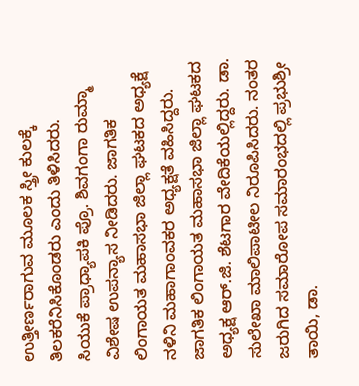ಉತ್ತೀರ್ಣರಾಗುವ ಮೂಲಕ ಸ್ತ್ರೀ ಕುಲಕ್ಕೆ ತಿಲಕರೆನಿಸಿಕೊಂಡರು ಎಂದು ತಿಳಿಸಿದರು.
ಸಿಯುಕೆ ಪ್ರಾಧ್ಯಾಪಕಿ ಪ್ರೊ. ಶಿವಗಂಗಾ ರುಮ್ಮಾ ವಿಶೇಷ ಉಪನ್ಯಾಸ ನೀಡಿದರು. ಜಾಗತಿಕ ಲಿಂಗಾಯತ ಮಹಾಸಭಾ ಜಿಲ್ಲಾ ಘಟಕದ ಅಧ್ಯಕ್ಷೆ ನಳಿನಿ ಮಹಾಗಾಂವಕರ ಅಧ್ಯಕ್ಷತೆ ವಹಿಸಿದ್ದರು. ಜಾಗತಿಕ ಲಿಂಗಾಯತ ಮಹಾಸಭಾ ಜಿಲ್ಲಾ ಘಟಕದ ಅಧ್ಯಕ್ಷ ಆರ್.ಜಿ. ಶೆಟಗಾರ ವೇದಿಕೆಯಲ್ಲಿದ್ದರು. ಡಾ. ಸುಲೇಖಾ ಮಾಲಿಪಾಟೀಲ ನಿರೂಪಿಸಿದರು. ನಂತರ ಜರುಗಿದ ಸಮಾರೋಪ ಸಮಾರಂಭದಲ್ಲಿ ಪ್ರಭುಶ್ರೀ ತಾಯಿ, ಡಾ.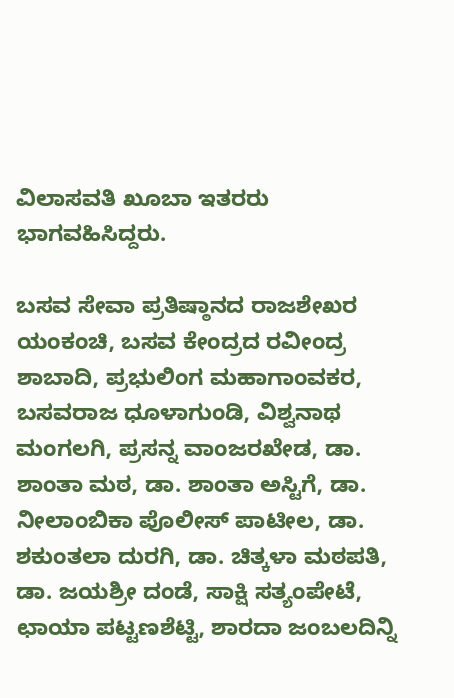ವಿಲಾಸವತಿ ಖೂಬಾ ಇತರರು ಭಾಗವಹಿಸಿದ್ದರು.

ಬಸವ ಸೇವಾ ಪ್ರತಿಷ್ಠಾನದ ರಾಜಶೇಖರ ಯಂಕಂಚಿ, ಬಸವ ಕೇಂದ್ರದ ರವೀಂದ್ರ ಶಾಬಾದಿ, ಪ್ರಭುಲಿಂಗ ಮಹಾಗಾಂವಕರ, ಬಸವರಾಜ ಧೂಳಾಗುಂಡಿ, ವಿಶ್ವನಾಥ ಮಂಗಲಗಿ, ಪ್ರಸನ್ನ ವಾಂಜರಖೇಡ, ಡಾ. ಶಾಂತಾ ಮಠ, ಡಾ. ಶಾಂತಾ ಅಸ್ಟಿಗೆ, ಡಾ. ನೀಲಾಂಬಿಕಾ ಪೊಲೀಸ್ ಪಾಟೀಲ, ಡಾ. ಶಕುಂತಲಾ ದುರಗಿ, ಡಾ. ಚಿತ್ಕಳಾ ಮಠಪತಿ, ಡಾ. ಜಯಶ್ರೀ ದಂಡೆ, ಸಾಕ್ಷಿ ಸತ್ಯಂಪೇಟೆ, ಛಾಯಾ ಪಟ್ಟಣಶೆಟ್ಟಿ, ಶಾರದಾ ಜಂಬಲದಿನ್ನಿ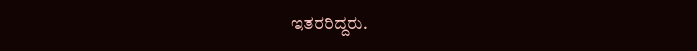ಇತರರಿದ್ದರು.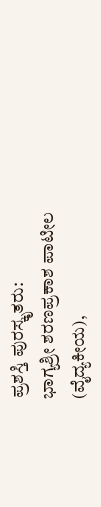ಪ್ರಶಸ್ತಿ ಪುರಸ್ಕೃತರು:
ಭಾಗ್ಯಶ್ರೀ ಶರಣಪ್ರಕಾಶ ಪಾಟೀಲ
(ವೈದ್ಯಕೀಯ),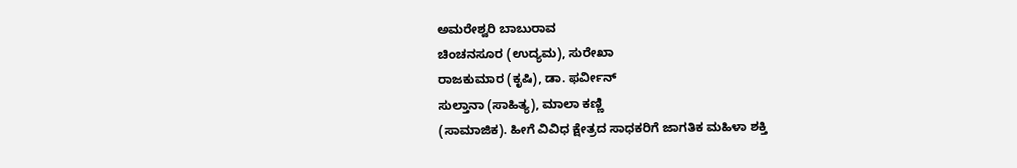ಅಮರೇಶ್ವರಿ ಬಾಬುರಾವ
ಚಿಂಚನಸೂರ (ಉದ್ಯಮ), ಸುರೇಖಾ
ರಾಜಕುಮಾರ (ಕೃಷಿ), ಡಾ. ಫರ್ವೀನ್
ಸುಲ್ತಾನಾ (ಸಾಹಿತ್ಯ), ಮಾಲಾ ಕಣ್ಣಿ
(ಸಾಮಾಜಿಕ). ಹೀಗೆ ವಿವಿಧ ಕ್ಷೇತ್ರದ ಸಾಧಕರಿಗೆ ಜಾಗತಿಕ ಮಹಿಳಾ ಶಕ್ತಿ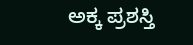ಅಕ್ಕ ಪ್ರಶಸ್ತಿ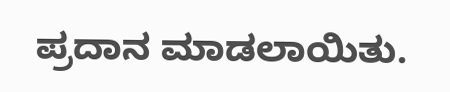ಪ್ರದಾನ ಮಾಡಲಾಯಿತು.